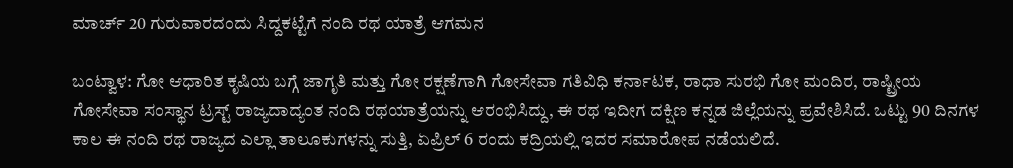ಮಾರ್ಚ್ 20 ಗುರುವಾರದಂದು ಸಿದ್ದಕಟ್ಟೆಗೆ ನಂದಿ ರಥ ಯಾತ್ರೆ ಆಗಮನ

ಬಂಟ್ವಾಳ: ಗೋ ಆಧಾರಿತ ಕೃಷಿಯ ಬಗ್ಗೆ ಜಾಗೃತಿ ಮತ್ತು ಗೋ ರಕ್ಷಣೆಗಾಗಿ ಗೋಸೇವಾ ಗತಿವಿಧಿ ಕರ್ನಾಟಕ, ರಾಧಾ ಸುರಭಿ ಗೋ ಮಂದಿರ, ರಾಷ್ಟ್ರೀಯ ಗೋಸೇವಾ ಸಂಸ್ಥಾನ ಟ್ರಸ್ಟ್ ರಾಜ್ಯದಾದ್ಯಂತ ನಂದಿ ರಥಯಾತ್ರೆಯನ್ನು ಆರಂಭಿಸಿದ್ದು, ಈ ರಥ ಇದೀಗ ದಕ್ಷಿಣ ಕನ್ನಡ ಜಿಲ್ಲೆಯನ್ನು ಪ್ರವೇಶಿಸಿದೆ. ಒಟ್ಟು 90 ದಿನಗಳ ಕಾಲ ಈ ನಂದಿ ರಥ ರಾಜ್ಯದ ಎಲ್ಲಾ ತಾಲೂಕುಗಳನ್ನು ಸುತ್ತಿ, ಏಪ್ರಿಲ್ 6 ರಂದು ಕದ್ರಿಯಲ್ಲಿ ಇದರ ಸಮಾರೋಪ ನಡೆಯಲಿದೆ.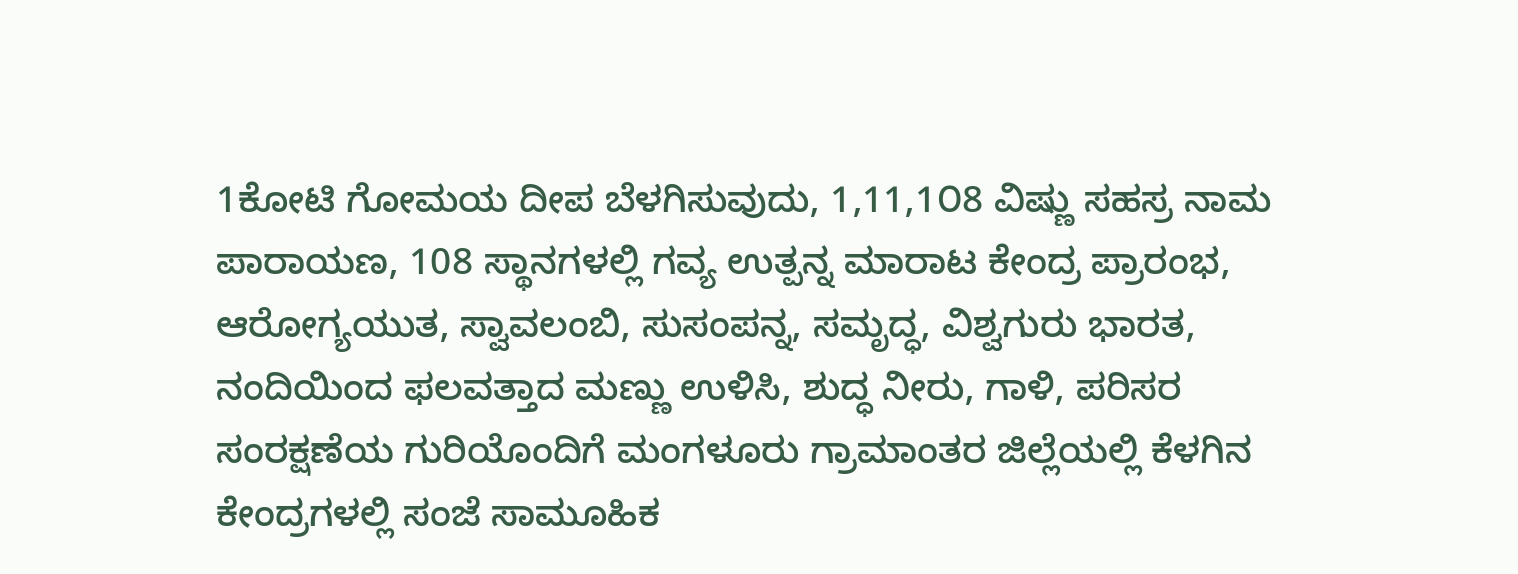1ಕೋಟಿ ಗೋಮಯ ದೀಪ ಬೆಳಗಿಸುವುದು, 1,11,1೦8 ವಿಷ್ಣು ಸಹಸ್ರ ನಾಮ ಪಾರಾಯಣ, 108 ಸ್ಥಾನಗಳಲ್ಲಿ ಗವ್ಯ ಉತ್ಪನ್ನ ಮಾರಾಟ ಕೇಂದ್ರ ಪ್ರಾರಂಭ, ಆರೋಗ್ಯಯುತ, ಸ್ವಾವಲಂಬಿ, ಸುಸಂಪನ್ನ, ಸಮೃದ್ಧ, ವಿಶ್ವಗುರು ಭಾರತ, ನಂದಿಯಿಂದ ಫಲವತ್ತಾದ ಮಣ್ಣು ಉಳಿಸಿ, ಶುದ್ಧ ನೀರು, ಗಾಳಿ, ಪರಿಸರ ಸಂರಕ್ಷಣೆಯ ಗುರಿಯೊಂದಿಗೆ ಮಂಗಳೂರು ಗ್ರಾಮಾಂತರ ಜಿಲ್ಲೆಯಲ್ಲಿ ಕೆಳಗಿನ ಕೇಂದ್ರಗಳಲ್ಲಿ ಸಂಜೆ ಸಾಮೂಹಿಕ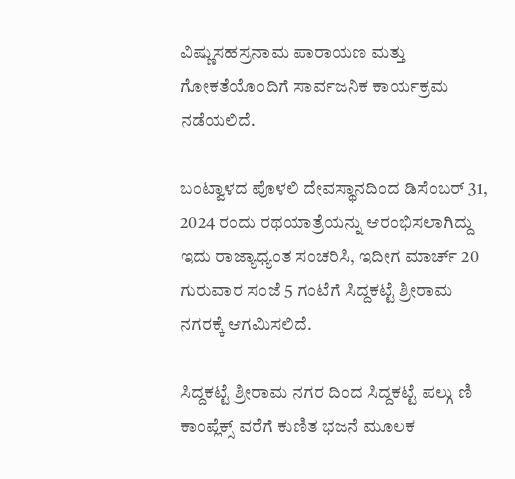ವಿಷ್ಣುಸಹಸ್ರನಾಮ ಪಾರಾಯಣ ಮತ್ತು ಗೋಕತೆಯೊಂದಿಗೆ ಸಾರ್ವಜನಿಕ ಕಾರ್ಯಕ್ರಮ ನಡೆಯಲಿದೆ.

ಬಂಟ್ವಾಳದ ಪೊಳಲಿ ದೇವಸ್ಥಾನದಿಂದ ಡಿಸೆಂಬರ್ 31, 2024 ರಂದು ರಥಯಾತ್ರೆಯನ್ನು ಆರಂಭಿಸಲಾಗಿದ್ದು ಇದು ರಾಜ್ಯಾಧ್ಯಂತ ಸಂಚರಿಸಿ, ಇದೀಗ ಮಾರ್ಚ್ 20 ಗುರುವಾರ ಸಂಜೆ 5 ಗಂಟೆಗೆ ಸಿದ್ದಕಟ್ಟೆ ಶ್ರೀರಾಮ ನಗರಕ್ಕೆ ಆಗಮಿಸಲಿದೆ.

ಸಿದ್ದಕಟ್ಟೆ ಶ್ರೀರಾಮ ನಗರ ದಿಂದ ಸಿದ್ದಕಟ್ಟೆ ಪಲ್ಗು ಣಿ ಕಾಂಪ್ಲೆಕ್ಸ್ ವರೆಗೆ ಕುಣಿತ ಭಜನೆ ಮೂಲಕ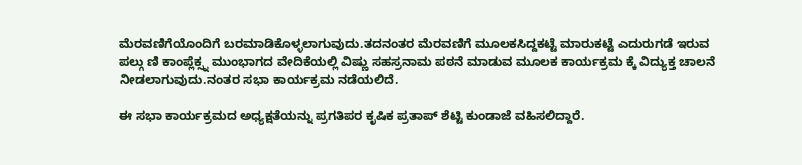ಮೆರವಣಿಗೆಯೊಂದಿಗೆ ಬರಮಾಡಿಕೊಳ್ಳಲಾಗುವುದು.ತದನಂತರ ಮೆರವಣಿಗೆ ಮೂಲಕಸಿದ್ದಕಟ್ಟೆ ಮಾರುಕಟ್ಟೆ ಎದುರುಗಡೆ ಇರುವ ಪಲ್ಗು ಣಿ ಕಾಂಪ್ಲೆಕ್ಸ್ನ ಮುಂಭಾಗದ ವೇದಿಕೆಯಲ್ಲಿ ವಿಷ್ಣು ಸಹಸ್ರನಾಮ ಪಠನೆ ಮಾಡುವ ಮೂಲಕ ಕಾರ್ಯಕ್ರಮ ಕ್ಕೆ ವಿದ್ಯುಕ್ತ ಚಾಲನೆ ನೀಡಲಾಗುವುದು.ನಂತರ ಸಭಾ ಕಾರ್ಯಕ್ರಮ ನಡೆಯಲಿದೆ.

ಈ ಸಭಾ ಕಾರ್ಯಕ್ರಮದ ಅಧ್ಯಕ್ಷತೆಯನ್ನು ಪ್ರಗತಿಪರ ಕೃಷಿಕ ಪ್ರತಾಪ್ ಶೆಟ್ಟಿ ಕುಂಡಾಜೆ ವಹಿಸಲಿದ್ದಾರೆ.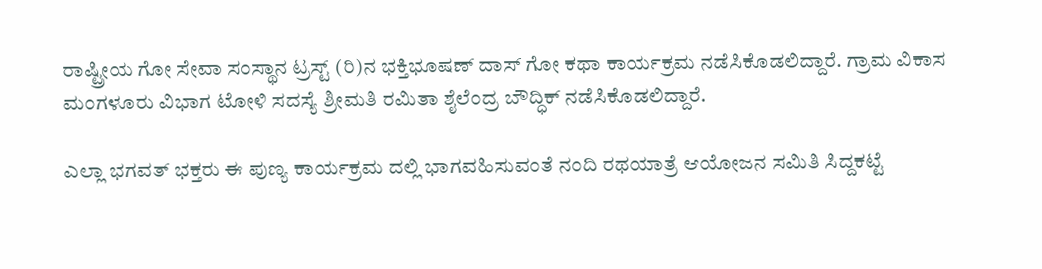ರಾಷ್ಟ್ರೀಯ ಗೋ ಸೇವಾ ಸಂಸ್ಥಾನ ಟ್ರಸ್ಟ್ (ರಿ)ನ ಭಕ್ತಿಭೂಷಣ್ ದಾಸ್ ಗೋ ಕಥಾ ಕಾರ್ಯಕ್ರಮ ನಡೆಸಿಕೊಡಲಿದ್ದಾರೆ. ಗ್ರಾಮ ವಿಕಾಸ ಮಂಗಳೂರು ವಿಭಾಗ ಟೋಳಿ ಸದಸ್ಯೆ ಶ್ರೀಮತಿ ರಮಿತಾ ಶೈಲೆಂದ್ರ ಬೌದ್ಧಿಕ್ ನಡೆಸಿಕೊಡಲಿದ್ದಾರೆ.

ಎಲ್ಲಾ ಭಗವತ್ ಭಕ್ತರು ಈ ಪುಣ್ಯ ಕಾರ್ಯಕ್ರಮ ದಲ್ಲಿ ಭಾಗವಹಿಸುವಂತೆ ನಂದಿ ರಥಯಾತ್ರೆ ಆಯೋಜನ ಸಮಿತಿ ಸಿದ್ದಕಟ್ಟೆ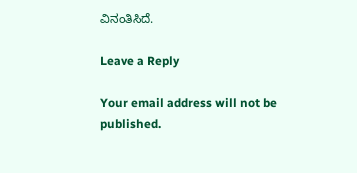ವಿನಂತಿಸಿದೆ.

Leave a Reply

Your email address will not be published.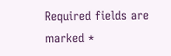Required fields are marked *